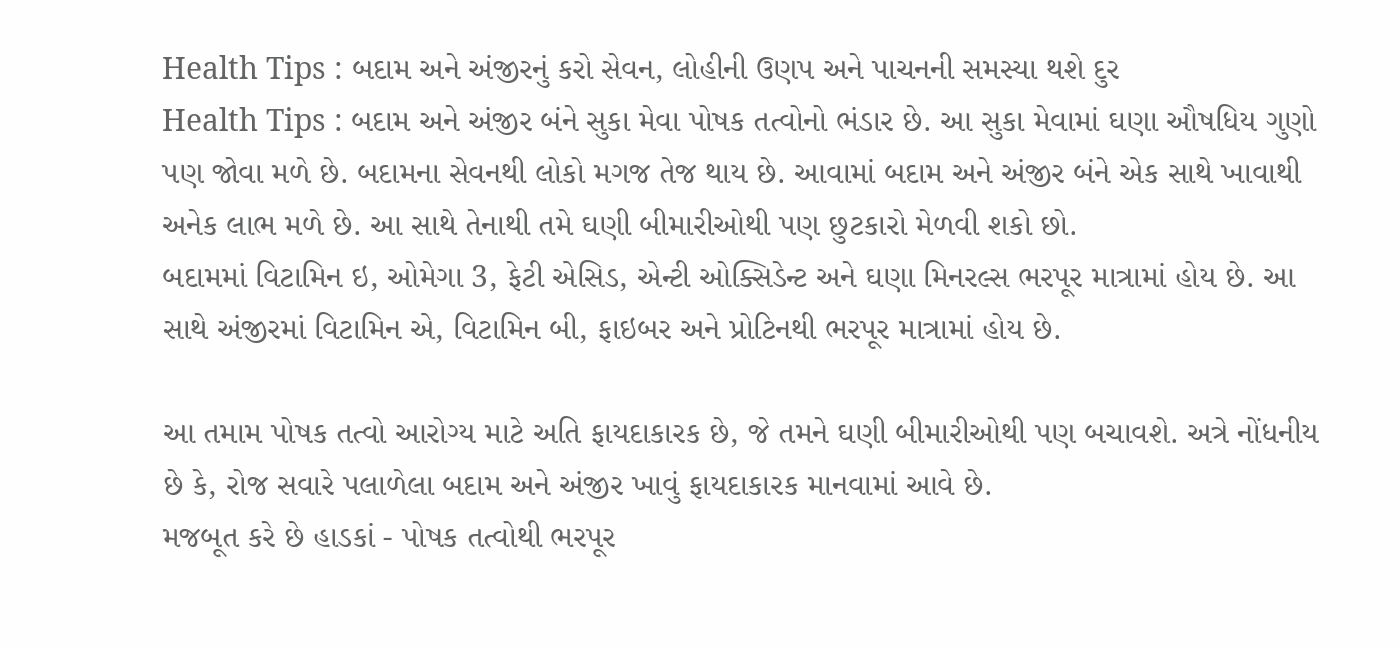Health Tips : બદામ અને અંજીરનું કરો સેવન, લોહીની ઉણપ અને પાચનની સમસ્યા થશે દુર
Health Tips : બદામ અને અંજીર બંને સુકા મેવા પોષક તત્વોનો ભંડાર છે. આ સુકા મેવામાં ઘણા ઔષધિય ગુણો પણ જોવા મળે છે. બદામના સેવનથી લોકો મગજ તેજ થાય છે. આવામાં બદામ અને અંજીર બંને એક સાથે ખાવાથી અનેક લાભ મળે છે. આ સાથે તેનાથી તમે ઘણી બીમારીઓથી પણ છુટકારો મેળવી શકો છો.
બદામમાં વિટામિન ઇ, ઓમેગા 3, ફેટી એસિડ, એન્ટી ઓક્સિડેન્ટ અને ઘણા મિનરલ્સ ભરપૂર માત્રામાં હોય છે. આ સાથે અંજીરમાં વિટામિન એ, વિટામિન બી, ફાઇબર અને પ્રોટિનથી ભરપૂર માત્રામાં હોય છે.

આ તમામ પોષક તત્વો આરોગ્ય માટે અતિ ફાયદાકારક છે, જે તમને ઘણી બીમારીઓથી પણ બચાવશે. અત્રે નોંધનીય છે કે, રોજ સવારે પલાળેલા બદામ અને અંજીર ખાવું ફાયદાકારક માનવામાં આવે છે.
મજબૂત કરે છે હાડકાં - પોષક તત્વોથી ભરપૂર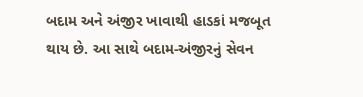બદામ અને અંજીર ખાવાથી હાડકાં મજબૂત થાય છે. આ સાથે બદામ-અંજીરનું સેવન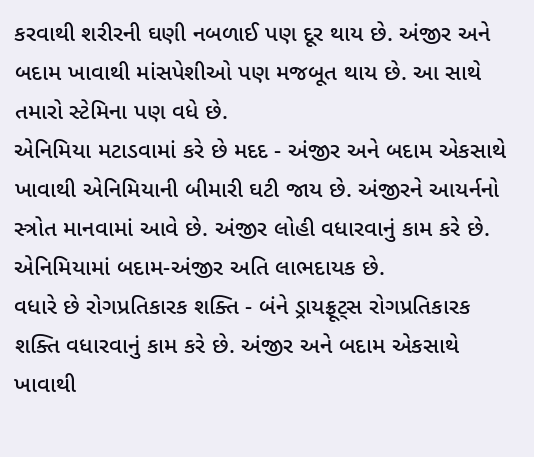કરવાથી શરીરની ઘણી નબળાઈ પણ દૂર થાય છે. અંજીર અને બદામ ખાવાથી માંસપેશીઓ પણ મજબૂત થાય છે. આ સાથે તમારો સ્ટેમિના પણ વધે છે.
એનિમિયા મટાડવામાં કરે છે મદદ - અંજીર અને બદામ એકસાથે ખાવાથી એનિમિયાની બીમારી ઘટી જાય છે. અંજીરને આયર્નનો સ્ત્રોત માનવામાં આવે છે. અંજીર લોહી વધારવાનું કામ કરે છે. એનિમિયામાં બદામ-અંજીર અતિ લાભદાયક છે.
વધારે છે રોગપ્રતિકારક શક્તિ - બંને ડ્રાયફ્રૂટ્સ રોગપ્રતિકારક શક્તિ વધારવાનું કામ કરે છે. અંજીર અને બદામ એકસાથે ખાવાથી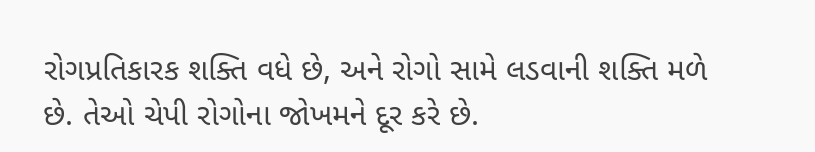રોગપ્રતિકારક શક્તિ વધે છે, અને રોગો સામે લડવાની શક્તિ મળે છે. તેઓ ચેપી રોગોના જોખમને દૂર કરે છે.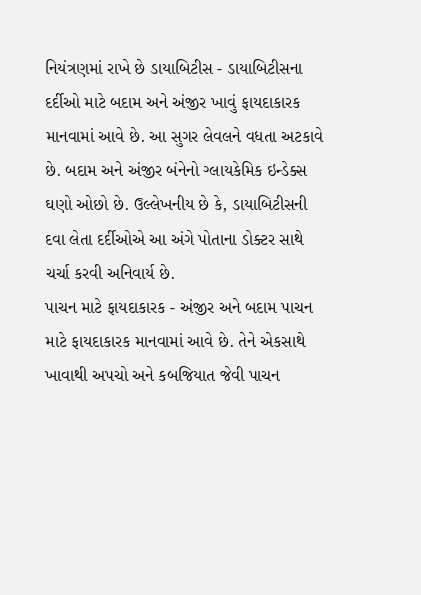નિયંત્રણમાં રાખે છે ડાયાબિટીસ - ડાયાબિટીસના દર્દીઓ માટે બદામ અને અંજીર ખાવું ફાયદાકારક માનવામાં આવે છે. આ સુગર લેવલને વધતા અટકાવે છે. બદામ અને અંજીર બંનેનો ગ્લાયકેમિક ઇન્ડેક્સ ઘણો ઓછો છે. ઉલ્લેખનીય છે કે, ડાયાબિટીસની દવા લેતા દર્દીઓએ આ અંગે પોતાના ડોક્ટર સાથે ચર્ચા કરવી અનિવાર્ય છે.
પાચન માટે ફાયદાકારક - અંજીર અને બદામ પાચન માટે ફાયદાકારક માનવામાં આવે છે. તેને એકસાથે ખાવાથી અપચો અને કબજિયાત જેવી પાચન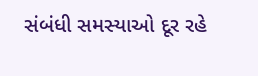સંબંધી સમસ્યાઓ દૂર રહે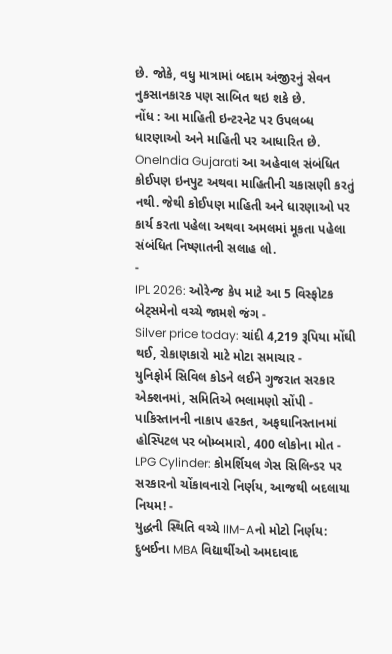છે. જોકે, વધુ માત્રામાં બદામ અંજીરનું સેવન નુકસાનકારક પણ સાબિત થઇ શકે છે.
નોંધ : આ માહિતી ઇન્ટરનેટ પર ઉપલબ્ધ ધારણાઓ અને માહિતી પર આધારિત છે. OneIndia Gujarati આ અહેવાલ સંબંધિત કોઈપણ ઇનપુટ અથવા માહિતીની ચકાસણી કરતું નથી. જેથી કોઈપણ માહિતી અને ધારણાઓ પર કાર્ય કરતા પહેલા અથવા અમલમાં મૂકતા પહેલા સંબંધિત નિષ્ણાતની સલાહ લો.
-
IPL 2026: ઓરેન્જ કેપ માટે આ 5 વિસ્ફોટક બેટ્સમેનો વચ્ચે જામશે જંગ -
Silver price today: ચાંદી 4,219 રૂપિયા મોંઘી થઈ, રોકાણકારો માટે મોટા સમાચાર -
યુનિફોર્મ સિવિલ કોડને લઈને ગુજરાત સરકાર એક્શનમાં, સમિતિએ ભલામણો સોંપી -
પાકિસ્તાનની નાકાપ હરકત, અફઘાનિસ્તાનમાં હોસ્પિટલ પર બોમ્બમારો, 400 લોકોના મોત -
LPG Cylinder: કોમર્શિયલ ગેસ સિલિન્ડર પર સરકારનો ચોંકાવનારો નિર્ણય, આજથી બદલાયા નિયમ! -
યુદ્ધની સ્થિતિ વચ્ચે IIM-Aનો મોટો નિર્ણય: દુબઈના MBA વિદ્યાર્થીઓ અમદાવાદ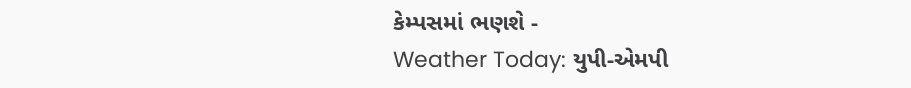કેમ્પસમાં ભણશે -
Weather Today: યુપી-એમપી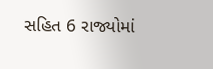સહિત 6 રાજ્યોમાં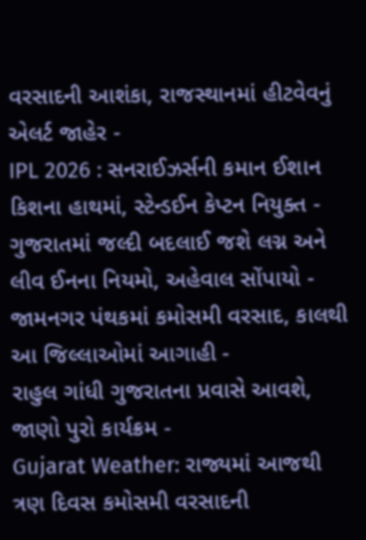વરસાદની આશંકા, રાજસ્થાનમાં હીટવેવનું એલર્ટ જાહેર -
IPL 2026 : સનરાઈઝર્સની કમાન ઈશાન કિશના હાથમાં, સ્ટેન્ડઈન કેપ્ટન નિયુક્ત -
ગુજરાતમાં જલ્દી બદલાઈ જશે લગ્ન અને લીવ ઈનના નિયમો, અહેવાલ સોંપાયો -
જામનગર પંથકમાં કમોસમી વરસાદ, કાલથી આ જિલ્લાઓમાં આગાહી -
રાહુલ ગાંધી ગુજરાતના પ્રવાસે આવશે, જાણો પુરો કાર્યક્રમ -
Gujarat Weather: રાજ્યમાં આજથી ત્રણ દિવસ કમોસમી વરસાદની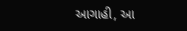આગાહી, આ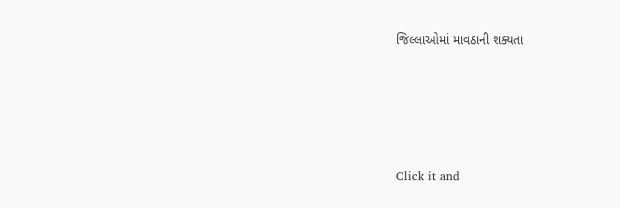જિલ્લાઓમાં માવઠાની શક્યતા








Click it and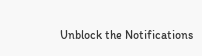Unblock the Notifications